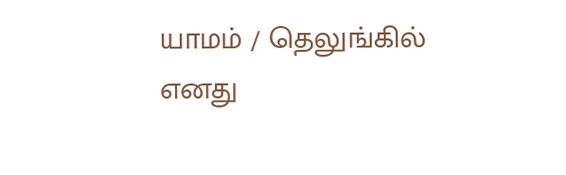யாமம் / தெலுங்கில்
எனது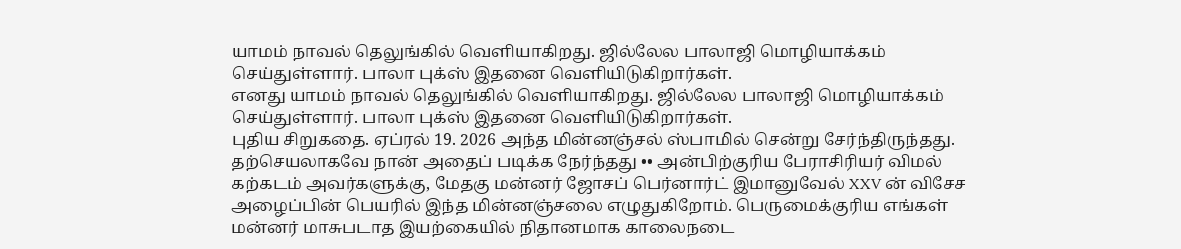யாமம் நாவல் தெலுங்கில் வெளியாகிறது. ஜில்லேல பாலாஜி மொழியாக்கம் செய்துள்ளார். பாலா புக்ஸ் இதனை வெளியிடுகிறார்கள்.
எனது யாமம் நாவல் தெலுங்கில் வெளியாகிறது. ஜில்லேல பாலாஜி மொழியாக்கம் செய்துள்ளார். பாலா புக்ஸ் இதனை வெளியிடுகிறார்கள்.
புதிய சிறுகதை. ஏப்ரல் 19. 2026 அந்த மின்னஞ்சல் ஸ்பாமில் சென்று சேர்ந்திருந்தது. தற்செயலாகவே நான் அதைப் படிக்க நேர்ந்தது •• அன்பிற்குரிய பேராசிரியர் விமல் கற்கடம் அவர்களுக்கு, மேதகு மன்னர் ஜோசப் பெர்னார்ட் இமானுவேல் XXV ன் விசேச அழைப்பின் பெயரில் இந்த மின்னஞ்சலை எழுதுகிறோம். பெருமைக்குரிய எங்கள் மன்னர் மாசுபடாத இயற்கையில் நிதானமாக காலைநடை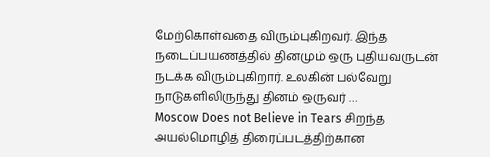மேற்கொள்வதை விரும்புகிறவர். இந்த நடைப்பயணத்தில் தினமும் ஒரு புதியவருடன் நடக்க விரும்புகிறார். உலகின் பல்வேறு நாடுகளிலிருந்து தினம் ஒருவர் …
Moscow Does not Believe in Tears சிறந்த அயல்மொழித் திரைப்படத்திற்கான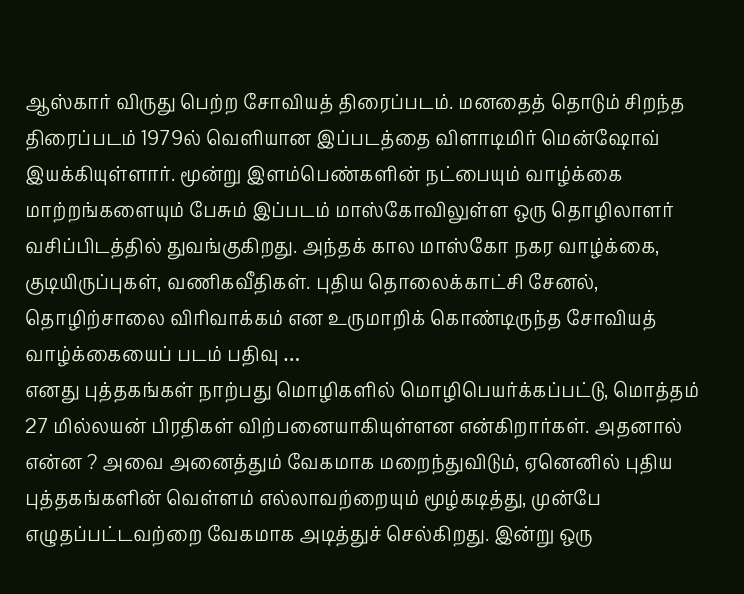ஆஸ்கார் விருது பெற்ற சோவியத் திரைப்படம். மனதைத் தொடும் சிறந்த திரைப்படம் 1979ல் வெளியான இப்படத்தை விளாடிமிர் மென்ஷோவ் இயக்கியுள்ளார். மூன்று இளம்பெண்களின் நட்பையும் வாழ்க்கை மாற்றங்களையும் பேசும் இப்படம் மாஸ்கோவிலுள்ள ஒரு தொழிலாளர் வசிப்பிடத்தில் துவங்குகிறது. அந்தக் கால மாஸ்கோ நகர வாழ்க்கை, குடியிருப்புகள், வணிகவீதிகள். புதிய தொலைக்காட்சி சேனல், தொழிற்சாலை விரிவாக்கம் என உருமாறிக் கொண்டிருந்த சோவியத் வாழ்க்கையைப் படம் பதிவு …
எனது புத்தகங்கள் நாற்பது மொழிகளில் மொழிபெயர்க்கப்பட்டு, மொத்தம் 27 மில்லயன் பிரதிகள் விற்பனையாகியுள்ளன என்கிறார்கள். அதனால் என்ன ? அவை அனைத்தும் வேகமாக மறைந்துவிடும், ஏனெனில் புதிய புத்தகங்களின் வெள்ளம் எல்லாவற்றையும் மூழ்கடித்து, முன்பே எழுதப்பட்டவற்றை வேகமாக அடித்துச் செல்கிறது. இன்று ஒரு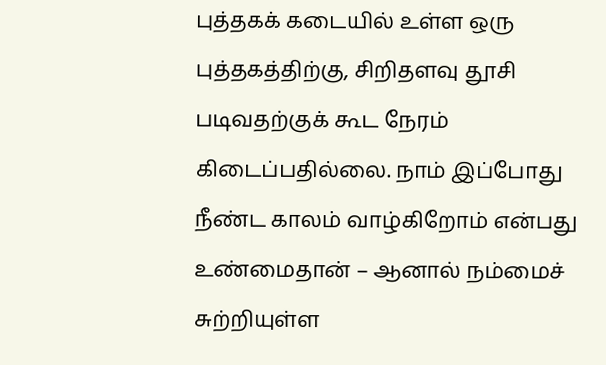புத்தகக் கடையில் உள்ள ஒரு புத்தகத்திற்கு, சிறிதளவு தூசி படிவதற்குக் கூட நேரம் கிடைப்பதில்லை. நாம் இப்போது நீண்ட காலம் வாழ்கிறோம் என்பது உண்மைதான் – ஆனால் நம்மைச் சுற்றியுள்ள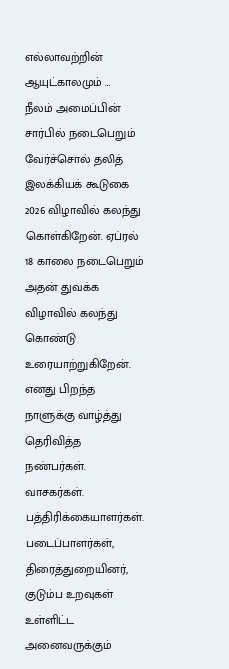எல்லாவற்றின் ஆயுட்காலமும் …
நீலம் அமைப்பின் சார்பில் நடைபெறும் வேர்ச்சொல் தலித் இலக்கியக் கூடுகை 2026 விழாவில் கலந்து கொள்கிறேன். ஏப்ரல் 18 காலை நடைபெறும் அதன் துவக்க விழாவில் கலந்து கொண்டு உரையாற்றுகிறேன்.
எனது பிறந்த நாளுக்கு வாழ்த்து தெரிவித்த நண்பர்கள். வாசகர்கள். பத்திரிக்கையாளர்கள். படைப்பாளர்கள், திரைத்துறையினர், குடும்ப உறவுகள் உள்ளிட்ட அனைவருக்கும்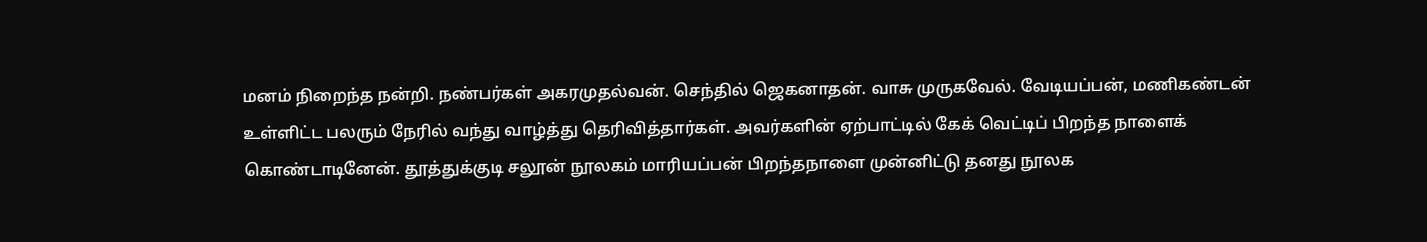மனம் நிறைந்த நன்றி. நண்பர்கள் அகரமுதல்வன். செந்தில் ஜெகனாதன். வாசு முருகவேல். வேடியப்பன், மணிகண்டன் உள்ளிட்ட பலரும் நேரில் வந்து வாழ்த்து தெரிவித்தார்கள். அவர்களின் ஏற்பாட்டில் கேக் வெட்டிப் பிறந்த நாளைக் கொண்டாடினேன். தூத்துக்குடி சலூன் நூலகம் மாரியப்பன் பிறந்தநாளை முன்னிட்டு தனது நூலக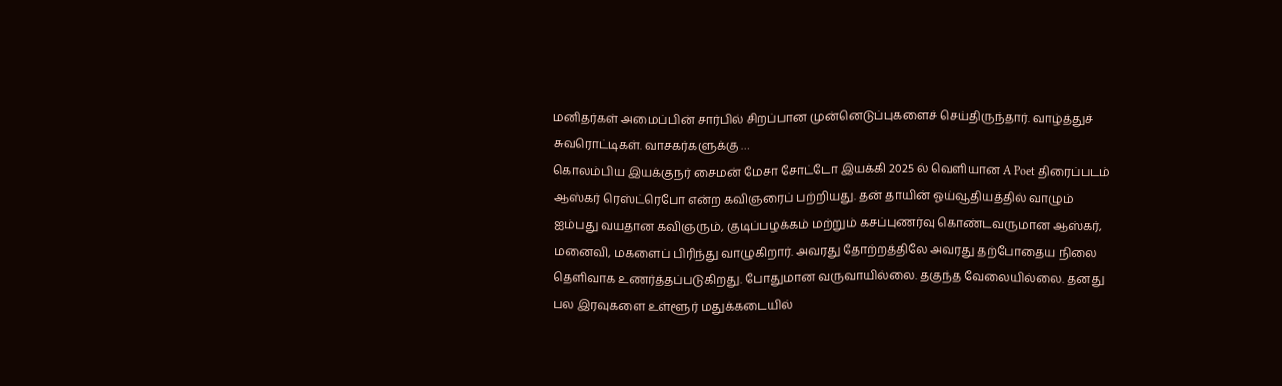மனிதர்கள் அமைப்பின் சார்பில் சிறப்பான முன்னெடுப்புகளைச் செய்திருந்தார். வாழ்த்துச் சுவரொட்டிகள். வாசகர்களுக்கு …
கொலம்பிய இயக்குநர் சைமன் மேசா சோட்டோ இயக்கி 2025 ல் வெளியான A Poet திரைப்படம் ஆஸ்கர் ரெஸ்ட்ரெபோ என்ற கவிஞரைப் பற்றியது. தன் தாயின் ஓய்வூதியத்தில் வாழும் ஐம்பது வயதான கவிஞரும், குடிப்பழக்கம் மற்றும் கசப்புணர்வு கொண்டவருமான ஆஸ்கர், மனைவி, மகளைப் பிரிந்து வாழுகிறார். அவரது தோற்றத்திலே அவரது தற்போதைய நிலை தெளிவாக உணர்த்தப்படுகிறது. போதுமான வருவாயில்லை. தகுந்த வேலையில்லை. தனது பல இரவுகளை உள்ளூர் மதுக்கடையில்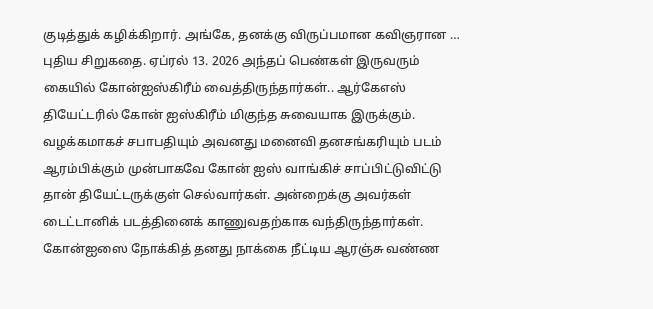குடித்துக் கழிக்கிறார். அங்கே, தனக்கு விருப்பமான கவிஞரான …
புதிய சிறுகதை. ஏப்ரல் 13. 2026 அந்தப் பெண்கள் இருவரும் கையில் கோன்ஐஸ்கிரீம் வைத்திருந்தார்கள்.. ஆர்கேஎஸ் தியேட்டரில் கோன் ஐஸ்கிரீம் மிகுந்த சுவையாக இருக்கும். வழக்கமாகச் சபாபதியும் அவனது மனைவி தனசங்கரியும் படம் ஆரம்பிக்கும் முன்பாகவே கோன் ஐஸ் வாங்கிச் சாப்பிட்டுவிட்டு தான் தியேட்டருக்குள் செல்வார்கள். அன்றைக்கு அவர்கள் டைட்டானிக் படத்தினைக் காணுவதற்காக வந்திருந்தார்கள். கோன்ஐஸை நோக்கித் தனது நாக்கை நீட்டிய ஆரஞ்சு வண்ண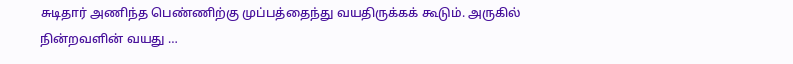சுடிதார் அணிந்த பெண்ணிற்கு முப்பத்தைந்து வயதிருக்கக் கூடும். அருகில் நின்றவளின் வயது …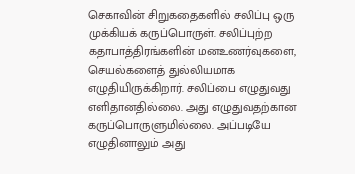செகாவின் சிறுகதைகளில் சலிப்பு ஒரு முக்கியக் கருப்பொருள். சலிப்புற்ற கதாபாத்திரங்களின் மனஉணர்வுகளை, செயல்களைத் துல்லியமாக எழுதியிருக்கிறார். சலிப்பை எழுதுவது எளிதானதில்லை. அது எழுதுவதற்கான கருப்பொருளுமில்லை. அப்படியே எழுதினாலும் அது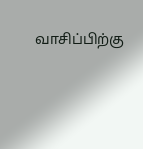வாசிப்பிற்கு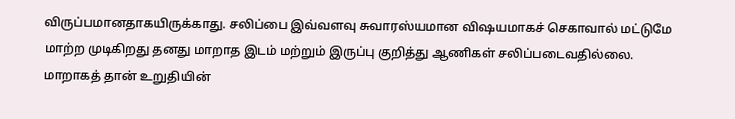விருப்பமானதாகயிருக்காது. சலிப்பை இவ்வளவு சுவாரஸ்யமான விஷயமாகச் செகாவால் மட்டுமே மாற்ற முடிகிறது தனது மாறாத இடம் மற்றும் இருப்பு குறித்து ஆணிகள் சலிப்படைவதில்லை. மாறாகத் தான் உறுதியின்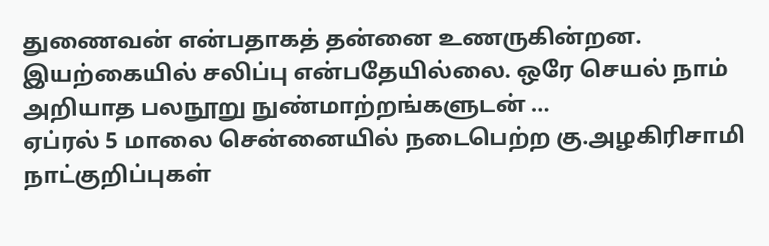துணைவன் என்பதாகத் தன்னை உணருகின்றன. இயற்கையில் சலிப்பு என்பதேயில்லை. ஒரே செயல் நாம் அறியாத பலநூறு நுண்மாற்றங்களுடன் …
ஏப்ரல் 5 மாலை சென்னையில் நடைபெற்ற கு.அழகிரிசாமி நாட்குறிப்புகள்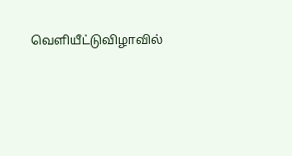வெளியீட்டுவிழாவில்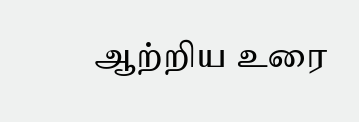ஆற்றிய உரை